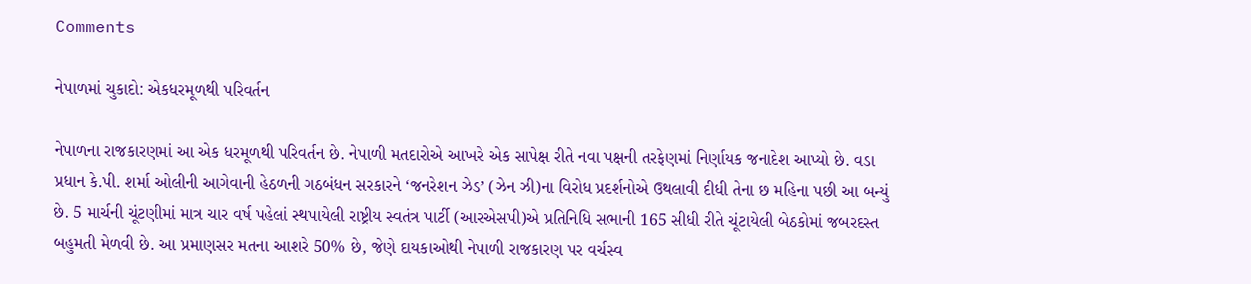Comments

નેપાળમાં ચુકાદો: એકધરમૂળથી પરિવર્તન

નેપાળના રાજકારણમાં આ એક ધરમૂળથી પરિવર્તન છે. નેપાળી મતદારોએ આખરે એક સાપેક્ષ રીતે નવા પક્ષની તરફેણમાં નિર્ણાયક જનાદેશ આપ્યો છે. વડા પ્રધાન કે.પી. શર્મા ઓલીની આગેવાની હેઠળની ગઠબંધન સરકારને ‘જનરેશન ઝેડ’ (ઝેન ઝી)ના વિરોધ પ્રદર્શનોએ ઉથલાવી દીધી તેના છ મહિના પછી આ બન્યું છે. 5 માર્ચની ચૂંટણીમાં માત્ર ચાર વર્ષ પહેલાં સ્થપાયેલી રાષ્ટ્રીય સ્વતંત્ર પાર્ટી (આરએસપી)એ પ્રતિનિધિ સભાની 165 સીધી રીતે ચૂંટાયેલી બેઠકોમાં જબરદસ્ત બહુમતી મેળવી છે. આ પ્રમાણસર મતના આશરે 50% છે, જેણે દાયકાઓથી નેપાળી રાજકારણ પર વર્ચસ્વ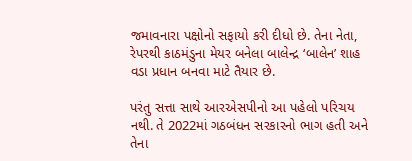જમાવનારા પક્ષોનો સફાયો કરી દીધો છે. તેના નેતા, રેપરથી કાઠમંડુના મેયર બનેલા બાલેન્દ્ર ‘બાલેન’ શાહ વડા પ્રધાન બનવા માટે તૈયાર છે.

પરંતુ સત્તા સાથે આરએસપીનો આ પહેલો પરિચય નથી. તે 2022માં ગઠબંધન સરકારનો ભાગ હતી અને તેના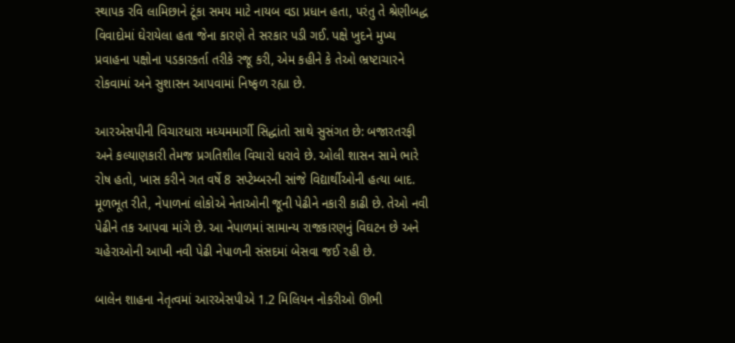સ્થાપક રવિ લામિછાને ટૂંકા સમય માટે નાયબ વડા પ્રધાન હતા, પરંતુ તે શ્રેણીબદ્ધ વિવાદોમાં ઘેરાયેલા હતા જેના કારણે તે સરકાર પડી ગઈ. પક્ષે ખુદને મુખ્ય પ્રવાહના પક્ષોના પડકારકર્તા તરીકે રજૂ કરી, એમ કહીને કે તેઓ ભ્રષ્ટાચારને રોકવામાં અને સુશાસન આપવામાં નિષ્ફળ રહ્યા છે.

આરએસપીની વિચારધારા મધ્યમમાર્ગી સિદ્ધાંતો સાથે સુસંગત છે: બજારતરફી અને કલ્યાણકારી તેમજ પ્રગતિશીલ વિચારો ધરાવે છે. ઓલી શાસન સામે ભારે રોષ હતો, ખાસ કરીને ગત વર્ષે 8 સપ્ટેમ્બરની સાંજે વિદ્યાર્થીઓની હત્યા બાદ. મૂળભૂત રીતે, નેપાળનાં લોકોએ નેતાઓની જૂની પેઢીને નકારી કાઢી છે. તેઓ નવી પેઢીને તક આપવા માંગે છે. આ નેપાળમાં સામાન્ય રાજકારણનું વિઘટન છે અને ચહેરાઓની આખી નવી પેઢી નેપાળની સંસદમાં બેસવા જઈ રહી છે.

બાલેન શાહના નેતૃત્વમાં આરએસપીએ 1.2 મિલિયન નોકરીઓ ઊભી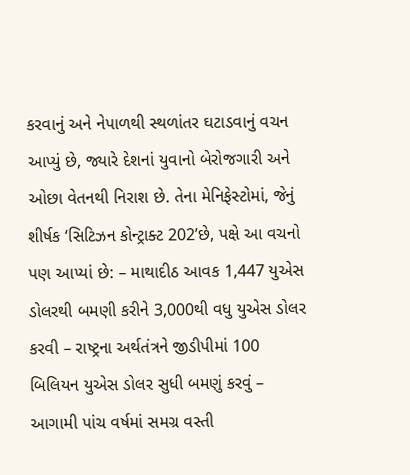કરવાનું અને નેપાળથી સ્થળાંતર ઘટાડવાનું વચન આપ્યું છે, જ્યારે દેશનાં યુવાનો બેરોજગારી અને ઓછા વેતનથી નિરાશ છે. તેના મેનિફેસ્ટોમાં, જેનું શીર્ષક ‘સિટિઝન કોન્ટ્રાક્ટ 202’છે, પક્ષે આ વચનો પણ આપ્યાં છે: – માથાદીઠ આવક 1,447 યુએસ ડોલરથી બમણી કરીને 3,000થી વધુ યુએસ ડોલર કરવી – રાષ્ટ્રના અર્થતંત્રને જીડીપીમાં 100 બિલિયન યુએસ ડોલર સુધી બમણું કરવું – આગામી પાંચ વર્ષમાં સમગ્ર વસ્તી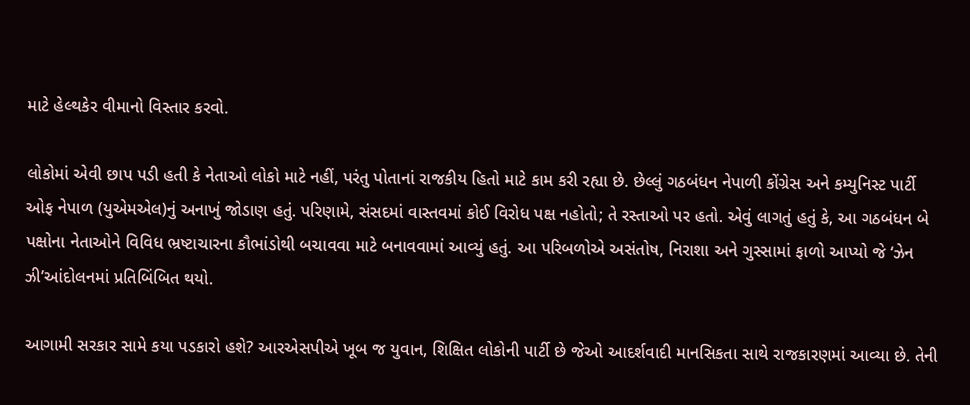માટે હેલ્થકેર વીમાનો વિસ્તાર કરવો.

લોકોમાં એવી છાપ પડી હતી કે નેતાઓ લોકો માટે નહીં, પરંતુ પોતાનાં રાજકીય હિતો માટે કામ કરી રહ્યા છે. છેલ્લું ગઠબંધન નેપાળી કોંગ્રેસ અને કમ્યુનિસ્ટ પાર્ટી ઓફ નેપાળ (યુએમએલ)નું અનાખું જોડાણ હતું. પરિણામે, સંસદમાં વાસ્તવમાં કોઈ વિરોધ પક્ષ નહોતો; તે રસ્તાઓ પર હતો. એવું લાગતું હતું કે, આ ગઠબંધન બે પક્ષોના નેતાઓને વિવિધ ભ્રષ્ટાચારના કૌભાંડોથી બચાવવા માટે બનાવવામાં આવ્યું હતું. આ પરિબળોએ અસંતોષ, નિરાશા અને ગુસ્સામાં ફાળો આપ્યો જે ‘ઝેન ઝી’આંદોલનમાં પ્રતિબિંબિત થયો.

આગામી સરકાર સામે કયા પડકારો હશે? આરએસપીએ ખૂબ જ યુવાન, શિક્ષિત લોકોની પાર્ટી છે જેઓ આદર્શવાદી માનસિકતા સાથે રાજકારણમાં આવ્યા છે. તેની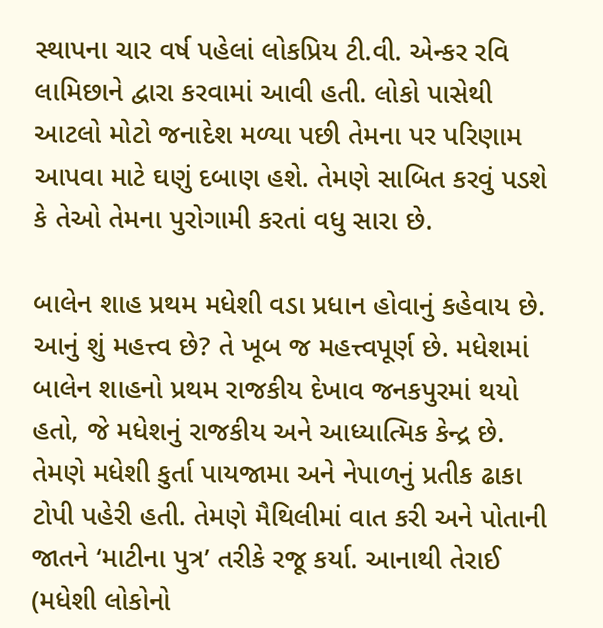સ્થાપના ચાર વર્ષ પહેલાં લોકપ્રિય ટી.વી. એન્કર રવિ લામિછાને દ્વારા કરવામાં આવી હતી. લોકો પાસેથી આટલો મોટો જનાદેશ મળ્યા પછી તેમના પર પરિણામ આપવા માટે ઘણું દબાણ હશે. તેમણે સાબિત કરવું પડશે કે તેઓ તેમના પુરોગામી કરતાં વધુ સારા છે.

બાલેન શાહ પ્રથમ મધેશી વડા પ્રધાન હોવાનું કહેવાય છે. આનું શું મહત્ત્વ છે? તે ખૂબ જ મહત્ત્વપૂર્ણ છે. મધેશમાં બાલેન શાહનો પ્રથમ રાજકીય દેખાવ જનકપુરમાં થયો હતો, જે મધેશનું રાજકીય અને આધ્યાત્મિક કેન્દ્ર છે. તેમણે મધેશી કુર્તા પાયજામા અને નેપાળનું પ્રતીક ઢાકા ટોપી પહેરી હતી. તેમણે મૈથિલીમાં વાત કરી અને પોતાની જાતને ‘માટીના પુત્ર’ તરીકે રજૂ કર્યા. આનાથી તેરાઈ (મધેશી લોકોનો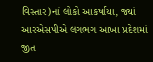વિસ્તાર)નાં લોકો આકર્ષાયા, જ્યાં આરએસપીએ લગભગ આખા પ્રદેશમાં જીત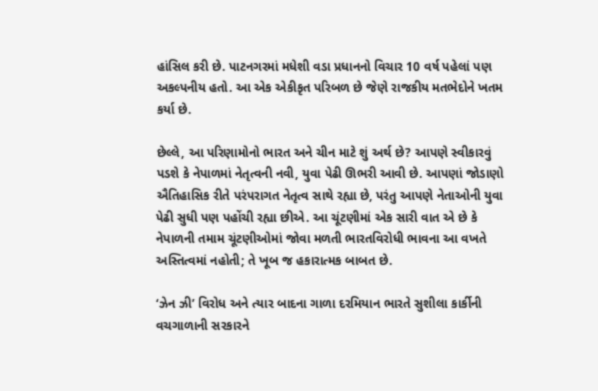હાંસિલ કરી છે. પાટનગરમાં મધેશી વડા પ્રધાનનો વિચાર 10 વર્ષ પહેલાં પણ અકલ્પનીય હતો. આ એક એકીકૃત પરિબળ છે જેણે રાજકીય મતભેદોને ખતમ કર્યા છે.

છેલ્લે, આ પરિણામોનો ભારત અને ચીન માટે શું અર્થ છે? આપણે સ્વીકારવું પડશે કે નેપાળમાં નેતૃત્વની નવી, યુવા પેઢી ઊભરી આવી છે. આપણાં જોડાણો ઐતિહાસિક રીતે પરંપરાગત નેતૃત્વ સાથે રહ્યા છે, પરંતુ આપણે નેતાઓની યુવા પેઢી સુધી પણ પહોંચી રહ્યા છીએ. આ ચૂંટણીમાં એક સારી વાત એ છે કે નેપાળની તમામ ચૂંટણીઓમાં જોવા મળતી ભારતવિરોધી ભાવના આ વખતે અસ્તિત્વમાં નહોતી; તે ખૂબ જ હકારાત્મક બાબત છે.

‘ઝેન ઝી’ વિરોધ અને ત્યાર બાદના ગાળા દરમિયાન ભારતે સુશીલા કાર્કીની વચગાળાની સરકારને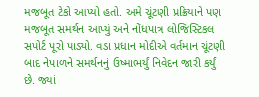મજબૂત ટેકો આપ્યો હતો. અમે ચૂંટણી પ્રક્રિયાને પણ મજબૂત સમર્થન આપ્યું અને નોંધપાત્ર લોજિસ્ટિકલ સપોર્ટ પૂરો પાડ્યો. વડા પ્રધાન મોદીએ વર્તમાન ચૂંટણી બાદ નેપાળને સમર્થનનું ઉષ્માભર્યું નિવેદન જારી કર્યું છે. જ્યાં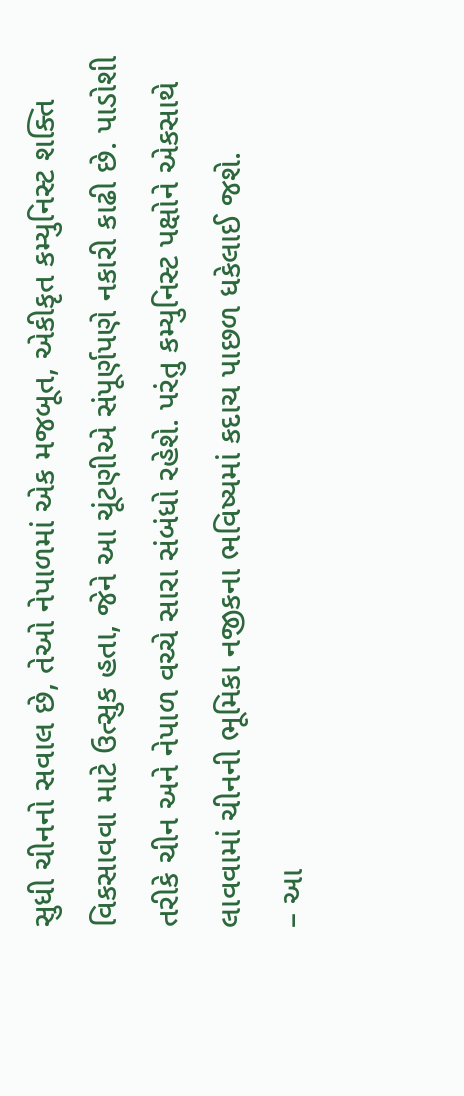સુધી ચીનનો સવાલ છે, તેઓ નેપાળમાં એક મજબૂત, એકીકૃત કમ્યુનિસ્ટ શક્તિ વિકસાવવા માટે ઉત્સુક હતા, જેને આ ચૂંટણીએ સંપૂર્ણપણે નકારી કાઢી છે. પાડોશી તરીકે ચીન અને નેપાળ વચ્ચે સારા સંબંધો રહેશે. પરંતુ કમ્યુનિસ્ટ પક્ષોને એકસાથે લાવવામાં ચીનની ભૂમિકા નજીકના ભવિષ્યમાં કદાચ પાછળ ધકેલાઈ જશે.
– આ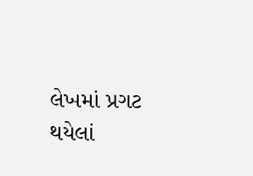લેખમાં પ્રગટ થયેલાં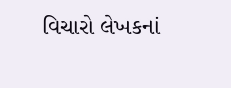વિચારો લેખકનાં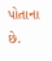પોતાના છે.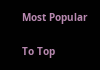Most Popular

To Top